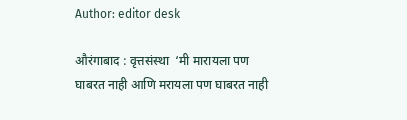Author: editor desk

औरंगाबाद : वृत्तसंस्था  ‘मी मारायला पण घाबरत नाही आणि मरायला पण घाबरत नाही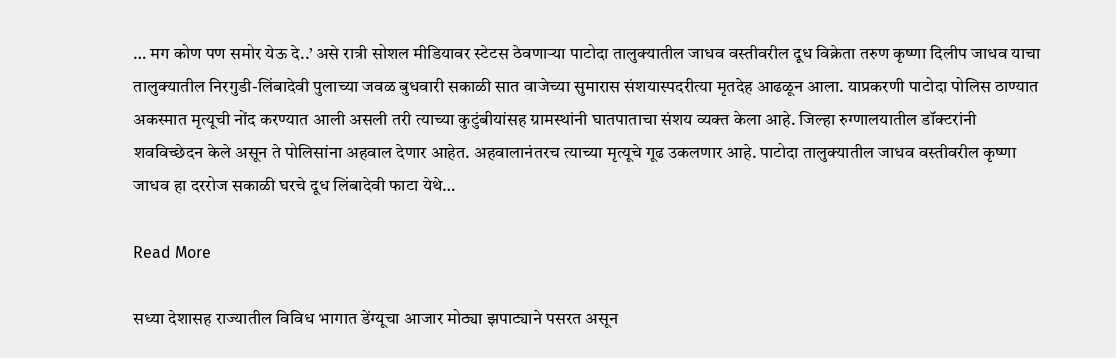… मग कोण पण समोर येऊ दे..’ असे रात्री सोशल मीडियावर स्टेटस ठेवणाऱ्या पाटोदा तालुक्यातील जाधव वस्तीवरील दूध विक्रेता तरुण कृष्णा दिलीप जाधव याचा तालुक्यातील निरगुडी-लिंबादेवी पुलाच्या जवळ बुधवारी सकाळी सात वाजेच्या सुमारास संशयास्पदरीत्या मृतदेह आढळून आला. याप्रकरणी पाटोदा पोलिस ठाण्यात अकस्मात मृत्यूची नोंद करण्यात आली असली तरी त्याच्या कुटुंबीयांसह ग्रामस्थांनी घातपाताचा संशय व्यक्त केला आहे. जिल्हा रुग्णालयातील डॉक्टरांनी शवविच्छेदन केले असून ते पोलिसांना अहवाल देणार आहेत. अहवालानंतरच त्याच्या मृत्यूचे गूढ उकलणार आहे. पाटोदा तालुक्यातील जाधव वस्तीवरील कृष्णा जाधव हा दररोज सकाळी घरचे दूध लिंबादेवी फाटा येथे…

Read More

सध्या देशासह राज्यातील विविध भागात डेंग्यूचा आजार मोठ्या झपाट्याने पसरत असून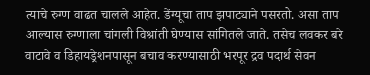त्याचे रुग्ण वाढत चालले आहेत. डेंग्यूचा ताप झपाट्याने पसरतो. असा ताप आल्यास रुग्णाला चांगली विश्रांती घेण्यास सांगितले जाते. तसेच लवकर बरे वाटावे व डिहायड्रेशनपासून बचाव करण्यासाठी भरपूर द्रव पदार्थ सेवन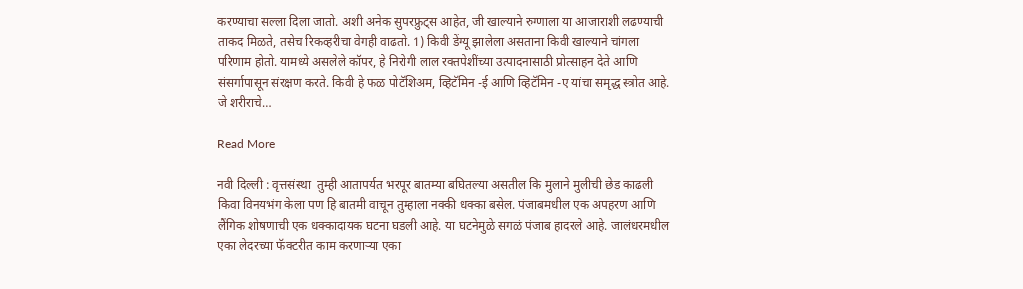करण्याचा सल्ला दिला जातो. अशी अनेक सुपरफ्रुट्स आहेत, जी खाल्याने रुग्णाला या आजाराशी लढण्याची ताकद मिळते, तसेच रिकव्हरीचा वेगही वाढतो. 1) किवी डेंग्यू झालेला असताना किवी खाल्याने चांगला परिणाम होतो. यामध्ये असलेले कॉपर, हे निरोगी लाल रक्तपेशींच्या उत्पादनासाठी प्रोत्साहन देते आणि संसर्गापासून संरक्षण करते. किवी हे फळ पोटॅशिअम, व्हिटॅमिन -ई आणि व्हिटॅमिन -ए यांचा समृद्ध स्त्रोत आहे. जे शरीराचे…

Read More

नवी दिल्ली : वृत्तसंस्था  तुम्ही आतापर्यत भरपूर बातम्या बघितल्या असतील कि मुलाने मुलीची छेड काढली किवा विनयभंग केला पण हि बातमी वाचून तुम्हाला नक्की धक्का बसेल. पंजाबमधील एक अपहरण आणि लैंगिक शोषणाची एक धक्कादायक घटना घडली आहे. या घटनेमुळे सगळं पंजाब हादरले आहे. जालंधरमधील एका लेदरच्या फॅक्टरीत काम करणाऱ्या एका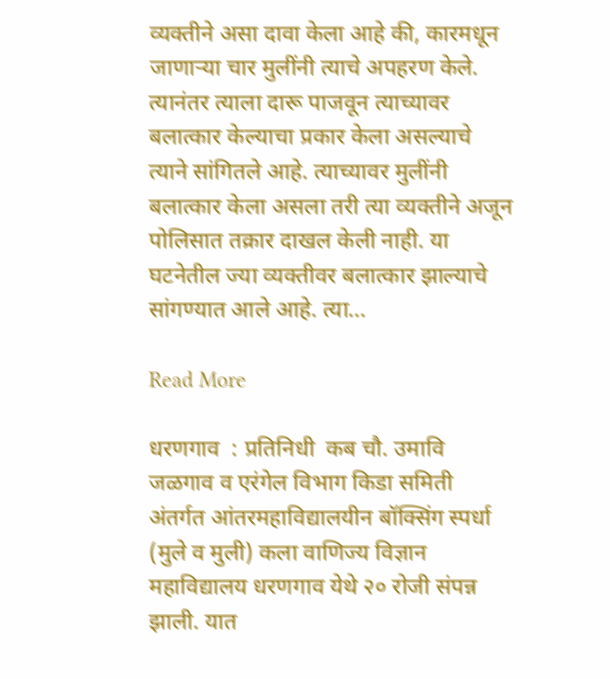व्यक्तीने असा दावा केला आहे की, कारमधून जाणाऱ्या चार मुलींनी त्याचे अपहरण केले. त्यानंतर त्याला दारू पाजवून त्याच्यावर बलात्कार केल्याचा प्रकार केला असल्याचे त्याने सांगितले आहे. त्याच्यावर मुलींनी बलात्कार केला असला तरी त्या व्यक्तीने अजून पोलिसात तक्रार दाखल केली नाही. या घटनेतील ज्या व्यक्तीवर बलात्कार झाल्याचे सांगण्यात आले आहे. त्या…

Read More

धरणगाव  : प्रतिनिधी  कब चौ. उमावि जळगाव व एरंगेल विभाग किडा समिती अंतर्गत आंतरमहाविद्यालयीन बॉक्सिंग स्पर्धा (मुले व मुली) कला वाणिज्य विज्ञान महाविद्यालय धरणगाव येथे २० रोजी संपन्न झाली. यात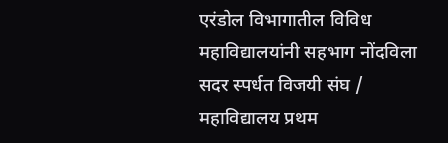एरंडोल विभागातील विविध महाविद्यालयांनी सहभाग नोंदविला सदर स्पर्धत विजयी संघ / महाविद्यालय प्रथम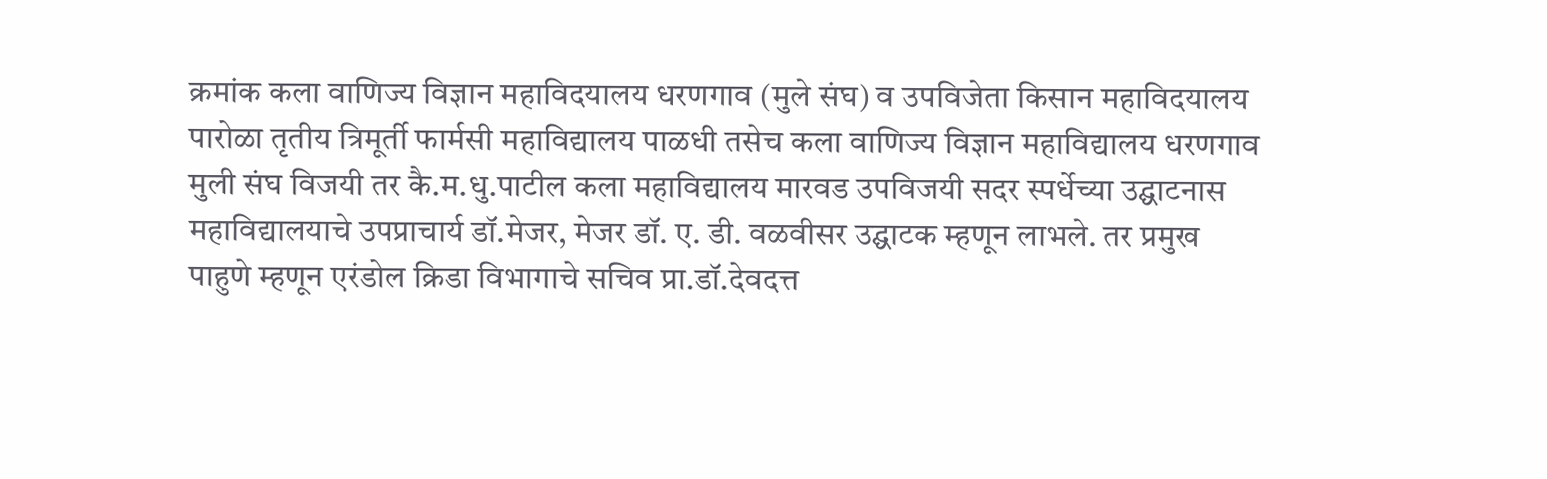क्रमांक कला वाणिज्य विज्ञान महाविदयालय धरणगाव (मुले संघ) व उपविजेता किसान महाविदयालय पारोळा तृतीय त्रिमूर्ती फार्मसी महाविद्यालय पाळधी तसेच कला वाणिज्य विज्ञान महाविद्यालय धरणगाव मुली संघ विजयी तर कै.म.धु.पाटील कला महाविद्यालय मारवड उपविजयी सदर स्पर्धेच्या उद्घाटनास महाविद्यालयाचे उपप्राचार्य डॉ.मेजर, मेजर डॉ. ए. डी. वळवीसर उद्घाटक म्हणून लाभले. तर प्रमुख पाहुणे म्हणून एरंडोल क्रिडा विभागाचे सचिव प्रा.डॉ.देवदत्त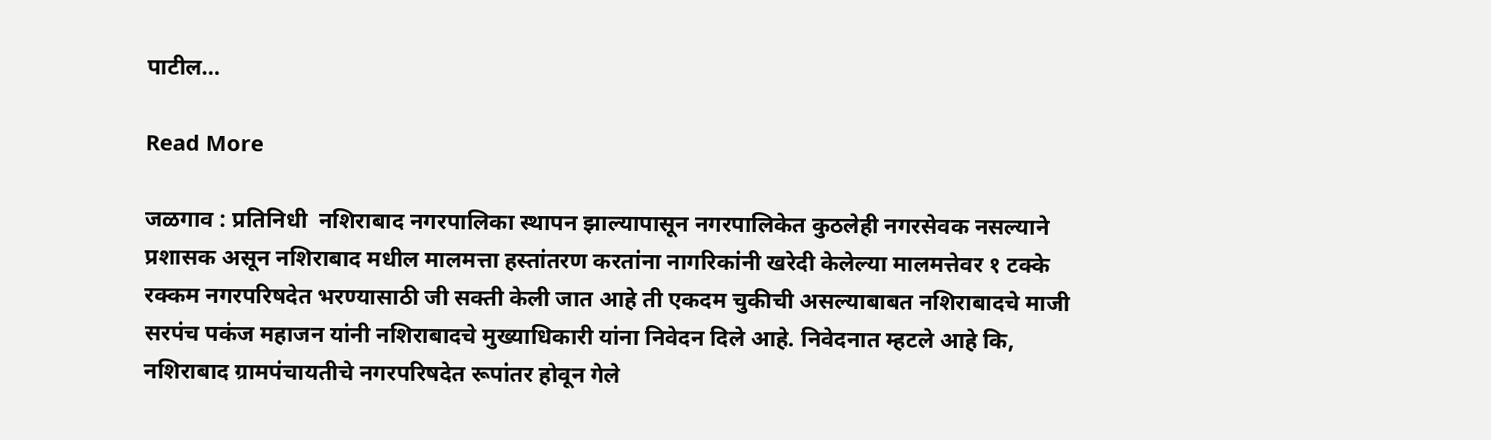पाटील…

Read More

जळगाव : प्रतिनिधी  नशिराबाद नगरपालिका स्थापन झाल्यापासून नगरपालिकेत कुठलेही नगरसेवक नसल्याने प्रशासक असून नशिराबाद मधील मालमत्ता हस्तांतरण करतांना नागरिकांनी खरेदी केलेल्या मालमत्तेवर १ टक्के रक्कम नगरपरिषदेत भरण्यासाठी जी सक्ती केली जात आहे ती एकदम चुकीची असल्याबाबत नशिराबादचे माजी सरपंच पकंज महाजन यांनी नशिराबादचे मुख्याधिकारी यांना निवेदन दिले आहे. निवेदनात म्हटले आहे कि, नशिराबाद ग्रामपंचायतीचे नगरपरिषदेत रूपांतर होवून गेले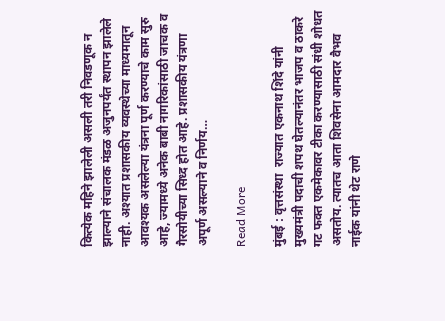कित्येक महिने झालेली असली तरी निवडणूक न झाल्याने संचालक मंडळ अजुनपर्यंत स्थापन झालेले नाही. अश्यात प्रशासकीय व्यवस्थेच्या माध्यमातून आवश्यक असलेल्या यंत्रना पूर्ण करण्याचे काम सुरु आहे, ज्यामध्ये अनेक बाबी नागरिकांसाठी जाचक व गैरसोयीच्या सिध्द होत आहे. प्रशासकीय यंत्रणा अपूर्ण असल्याने व निर्णय…

Read More

मुंबई : वृत्तसंस्था  राज्यात एकनाथ शिंदे यांनी मुख्यमंत्री पदाची शपथ घेतल्यानंतर भाजप व ठाकरे गट फक्त एकमेकावर टीका करण्यासाठी संधी शोधत असतोय. त्यातच आता शिवसेना आमदार वैभव नाईक यांनी थेट राणे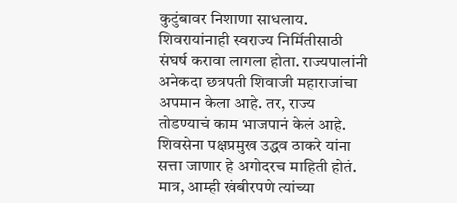कुटुंबावर निशाणा साधलाय. शिवरायांनाही स्वराज्य निर्मितीसाठी संघर्ष करावा लागला होता. राज्यपालांनी अनेकदा छत्रपती शिवाजी महाराजांचा अपमान केला आहे. तर, राज्य तोडण्याचं काम भाजपानं केलं आहे. शिवसेना पक्षप्रमुख उद्धव ठाकरे यांना सत्ता जाणार हे अगोदरच माहिती होतं. मात्र, आम्ही खंबीरपणे त्यांच्या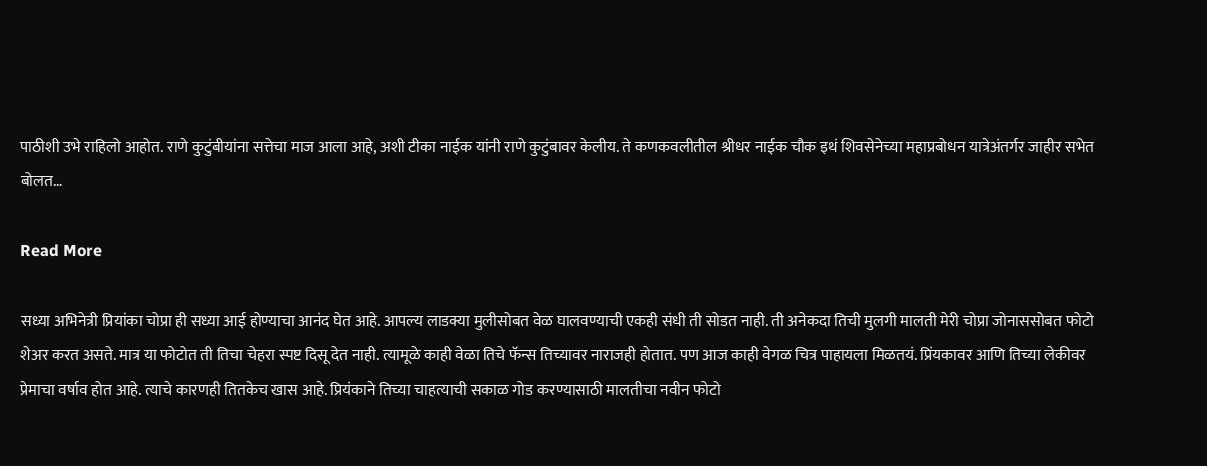पाठीशी उभे राहिलो आहोत. राणे कुटुंबीयांना सत्तेचा माज आला आहे, अशी टीका नाईक यांनी राणे कुटुंबावर केलीय. ते कणकवलीतील श्रीधर नाईक चौक इथं शिवसेनेच्या महाप्रबोधन यात्रेअंतर्गर जाहीर सभेत बोलत…

Read More

सध्या अभिनेत्री प्रियांका चोप्रा ही सध्या आई होण्याचा आनंद घेत आहे. आपल्य लाडक्या मुलीसोबत वेळ घालवण्याची एकही संधी ती सोडत नाही. ती अनेकदा तिची मुलगी मालती मेरी चोप्रा जोनाससोबत फोटो शेअर करत असते. मात्र या फोटोत ती तिचा चेहरा स्पष्ट दिसू देत नाही. त्यामूळे काही वेळा तिचे फॅन्स तिच्यावर नाराजही होतात. पण आज काही वेगळ चित्र पाहायला मिळतयं. प्रिंयकावर आणि तिच्या लेकीवर प्रेमाचा वर्षाव होत आहे. त्याचे कारणही तितकेच खास आहे. प्रियंकाने तिच्या चाहत्याची सकाळ गोड करण्यासाठी मालतीचा नवीन फोटो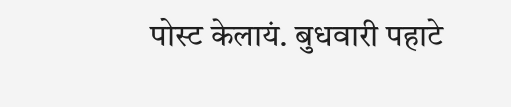पोस्ट केलायं. बुधवारी पहाटे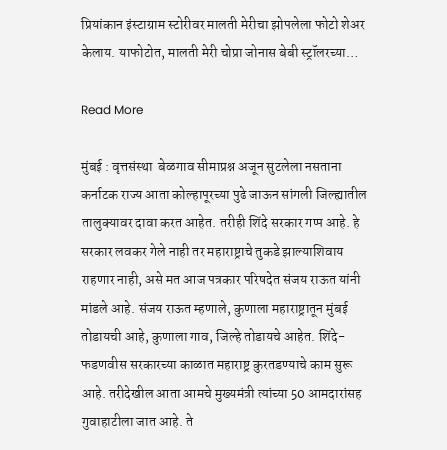प्रियांकान इंस्टाग्राम स्टोरीवर मालती मेरीचा झोपलेला फोटो शेअर केलाय. याफोटोत, मालती मेरी चोप्रा जोनास बेबी स्ट्रॉलरच्या…

Read More

मुंबई : वृत्तसंस्था  बेळगाव सीमाप्रश्न अजून सुटलेला नसताना कर्नाटक राज्य आता कोल्हापूरच्या पुढे जाऊन सांगली जिल्ह्यातील तालुक्यावर दावा करत आहेत. तरीही शिंदे सरकार गप्प आहे. हे सरकार लवकर गेले नाही तर महाराष्ट्राचे तुकडे झाल्याशिवाय राहणार नाही, असे मत आज पत्रकार परिषदेत संजय राऊत यांनी मांडले आहे. संजय राऊत म्हणाले, कुणाला महाराष्ट्रातून मुंबई तोडायची आहे, कुणाला गाव, जिल्हे तोडायचे आहेत. शिंदे-फडणवीस सरकारच्या काळात महाराष्ट्र कुरतडण्याचे काम सुरू आहे. तरीदेखील आता आमचे मुख्यमंत्री त्यांच्या 50 आमदारांसह गुवाहाटीला जात आहे. ते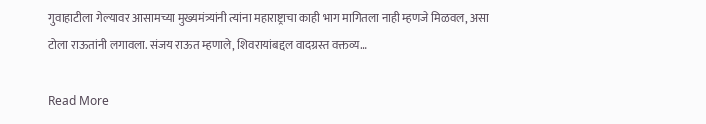गुवाहाटीला गेल्यावर आसामच्या मुख्यमंत्र्यांनी त्यांना महाराष्ट्राचा काही भाग मागितला नाही म्हणजे मिळवल, असा टोला राऊतांनी लगावला. संजय राऊत म्हणाले, शिवरायांबद्दल वादग्रस्त वक्तव्य…

Read More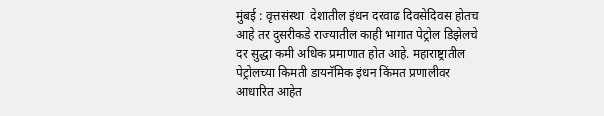मुंबई : वृत्तसंस्था  देशातील इंधन दरवाढ दिवसेदिवस होतच आहे तर दुसरीकडे राज्यातील काही भागात पेट्रोल डिझेलचे दर सुद्धा कमी अधिक प्रमाणात होत आहे. महाराष्ट्रातील पेट्रोलच्या किमती डायनॅमिक इंधन किंमत प्रणालीवर आधारित आहेत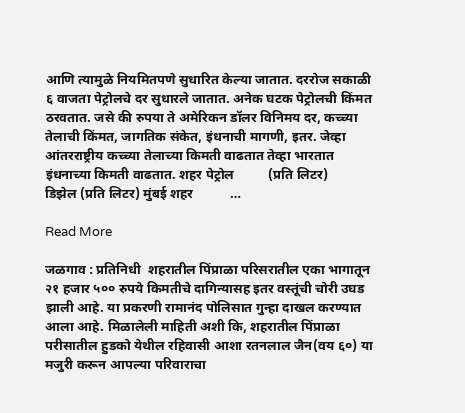आणि त्यामुळे नियमितपणे सुधारित केल्या जातात. दररोज सकाळी ६ वाजता पेट्रोलचे दर सुधारले जातात. अनेक घटक पेट्रोलची किंमत ठरवतात. जसे की रुपया ते अमेरिकन डॉलर विनिमय दर, कच्च्या तेलाची किंमत, जागतिक संकेत, इंधनाची मागणी, इतर. जेव्हा आंतरराष्ट्रीय कच्च्या तेलाच्या किमती वाढतात तेव्हा भारतात इंधनाच्या किमती वाढतात. शहर पेट्रोल          (प्रति लिटर)           डिझेल (प्रति लिटर) मुंबई शहर           …

Read More

जळगाव : प्रतिनिधी  शहरातील पिंप्राळा परिसरातील एका भागातून २१ हजार ५०० रुपये किमतीचे दागिन्यासह इतर वस्तूंची चोरी उघड झाली आहे. या प्रकरणी रामानंद पोलिसात गुन्हा दाखल करण्यात आला आहे. मिळालेली माहिती अशी कि, शहरातील पिंप्राळा परीसातील हुडको येथील रहिवासी आशा रतनलाल जैन(वय ६०) या मजुरी करून आपल्या परिवाराचा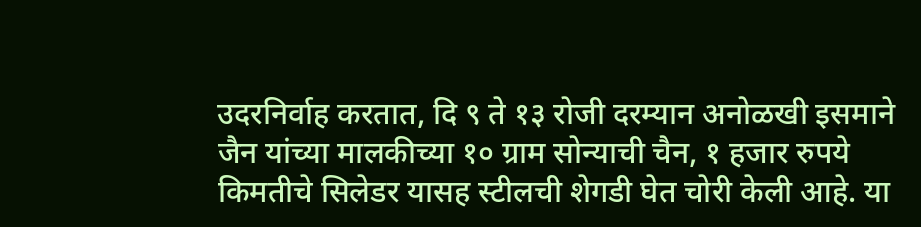उदरनिर्वाह करतात, दि ९ ते १३ रोजी दरम्यान अनोळखी इसमाने जैन यांच्या मालकीच्या १० ग्राम सोन्याची चैन, १ हजार रुपये किमतीचे सिलेडर यासह स्टीलची शेगडी घेत चोरी केली आहे. या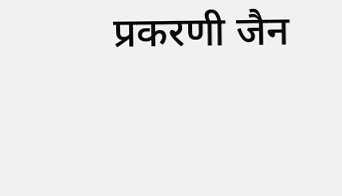प्रकरणी जैन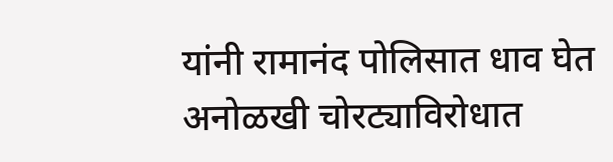यांनी रामानंद पोलिसात धाव घेत अनोळखी चोरट्याविरोधात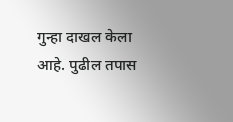गुन्हा दाखल केला आहे. पुढील तपास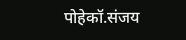पोहेकॉ.संजय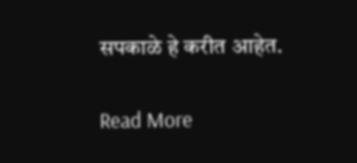सपकाळे हे करीत आहेत.

Read More